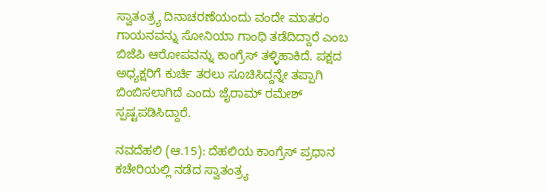ಸ್ವಾತಂತ್ರ್ಯ ದಿನಾಚರಣೆಯಂದು ವಂದೇ ಮಾತರಂ ಗಾಯನವನ್ನು ಸೋನಿಯಾ ಗಾಂಧಿ ತಡೆದಿದ್ದಾರೆ ಎಂಬ ಬಿಜೆಪಿ ಆರೋಪವನ್ನು ಕಾಂಗ್ರೆಸ್ ತಳ್ಳಿಹಾಕಿದೆ. ಪಕ್ಷದ ಅಧ್ಯಕ್ಷರಿಗೆ ಕುರ್ಚಿ ತರಲು ಸೂಚಿಸಿದ್ದನ್ನೇ ತಪ್ಪಾಗಿ ಬಿಂಬಿಸಲಾಗಿದೆ ಎಂದು ಜೈರಾಮ್ ರಮೇಶ್ ಸ್ಪಷ್ಟಪಡಿಸಿದ್ದಾರೆ.

ನವದೆಹಲಿ (ಆ.15): ದೆಹಲಿಯ ಕಾಂಗ್ರೆಸ್ ಪ್ರಧಾನ ಕಚೇರಿಯಲ್ಲಿ ನಡೆದ ಸ್ವಾತಂತ್ರ್ಯ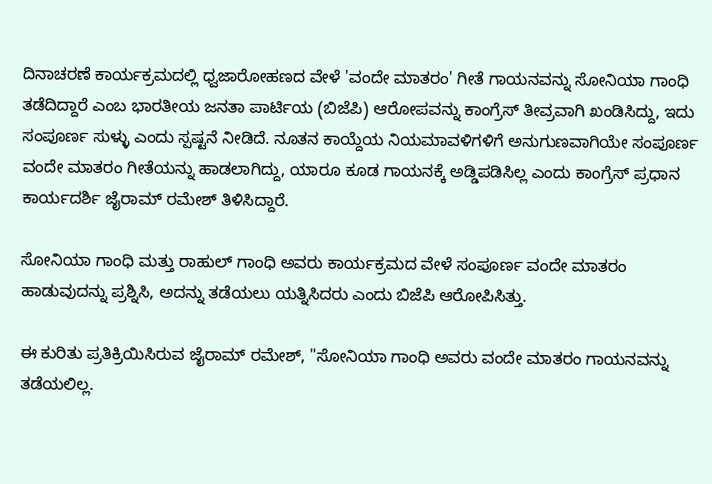ದಿನಾಚರಣೆ ಕಾರ್ಯಕ್ರಮದಲ್ಲಿ ಧ್ವಜಾರೋಹಣದ ವೇಳೆ 'ವಂದೇ ಮಾತರಂ' ಗೀತೆ ಗಾಯನವನ್ನು ಸೋನಿಯಾ ಗಾಂಧಿ ತಡೆದಿದ್ದಾರೆ ಎಂಬ ಭಾರತೀಯ ಜನತಾ ಪಾರ್ಟಿಯ (ಬಿಜೆಪಿ) ಆರೋಪವನ್ನು ಕಾಂಗ್ರೆಸ್ ತೀವ್ರವಾಗಿ ಖಂಡಿಸಿದ್ದು, ಇದು ಸಂಪೂರ್ಣ ಸುಳ್ಳು ಎಂದು ಸ್ಪಷ್ಟನೆ ನೀಡಿದೆ. ನೂತನ ಕಾಯ್ದೆಯ ನಿಯಮಾವಳಿಗಳಿಗೆ ಅನುಗುಣವಾಗಿಯೇ ಸಂಪೂರ್ಣ ವಂದೇ ಮಾತರಂ ಗೀತೆಯನ್ನು ಹಾಡಲಾಗಿದ್ದು, ಯಾರೂ ಕೂಡ ಗಾಯನಕ್ಕೆ ಅಡ್ಡಿಪಡಿಸಿಲ್ಲ ಎಂದು ಕಾಂಗ್ರೆಸ್ ಪ್ರಧಾನ ಕಾರ್ಯದರ್ಶಿ ಜೈರಾಮ್ ರಮೇಶ್ ತಿಳಿಸಿದ್ದಾರೆ.

ಸೋನಿಯಾ ಗಾಂಧಿ ಮತ್ತು ರಾಹುಲ್ ಗಾಂಧಿ ಅವರು ಕಾರ್ಯಕ್ರಮದ ವೇಳೆ ಸಂಪೂರ್ಣ ವಂದೇ ಮಾತರಂ ಹಾಡುವುದನ್ನು ಪ್ರಶ್ನಿಸಿ, ಅದನ್ನು ತಡೆಯಲು ಯತ್ನಿಸಿದರು ಎಂದು ಬಿಜೆಪಿ ಆರೋಪಿಸಿತ್ತು.

ಈ ಕುರಿತು ಪ್ರತಿಕ್ರಿಯಿಸಿರುವ ಜೈರಾಮ್ ರಮೇಶ್, "ಸೋನಿಯಾ ಗಾಂಧಿ ಅವರು ವಂದೇ ಮಾತರಂ ಗಾಯನವನ್ನು ತಡೆಯಲಿಲ್ಲ.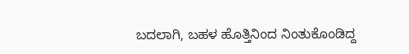ಬದಲಾಗಿ, ಬಹಳ ಹೊತ್ತಿನಿಂದ ನಿಂತುಕೊಂಡಿದ್ದ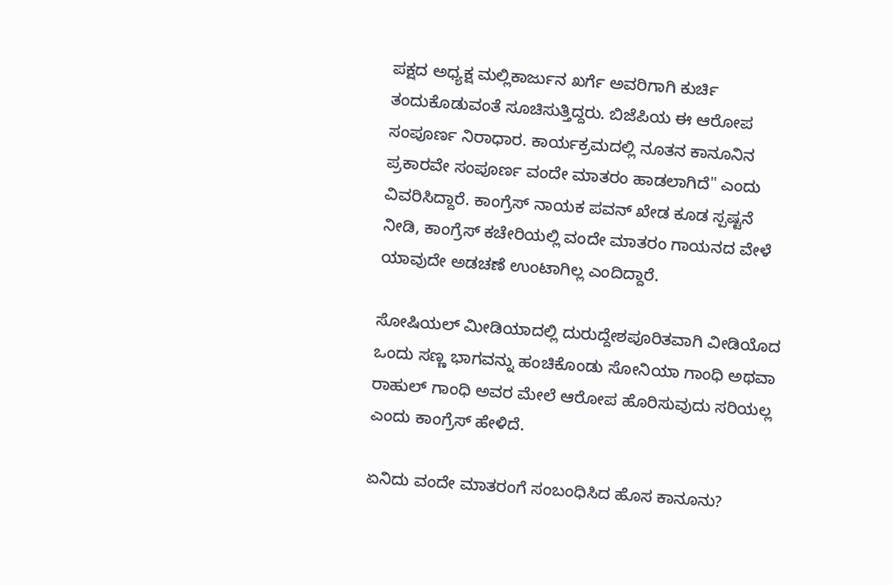ಪಕ್ಷದ ಅಧ್ಯಕ್ಷ ಮಲ್ಲಿಕಾರ್ಜುನ ಖರ್ಗೆ ಅವರಿಗಾಗಿ ಕುರ್ಚಿ ತಂದುಕೊಡುವಂತೆ ಸೂಚಿಸುತ್ತಿದ್ದರು. ಬಿಜೆಪಿಯ ಈ ಆರೋಪ ಸಂಪೂರ್ಣ ನಿರಾಧಾರ. ಕಾರ್ಯಕ್ರಮದಲ್ಲಿ ನೂತನ ಕಾನೂನಿನ ಪ್ರಕಾರವೇ ಸಂಪೂರ್ಣ ವಂದೇ ಮಾತರಂ ಹಾಡಲಾಗಿದೆ" ಎಂದು ವಿವರಿಸಿದ್ದಾರೆ. ಕಾಂಗ್ರೆಸ್ ನಾಯಕ ಪವನ್ ಖೇಡ ಕೂಡ ಸ್ಪಷ್ಟನೆ ನೀಡಿ, ಕಾಂಗ್ರೆಸ್ ಕಚೇರಿಯಲ್ಲಿ ವಂದೇ ಮಾತರಂ ಗಾಯನದ ವೇಳೆ ಯಾವುದೇ ಅಡಚಣೆ ಉಂಟಾಗಿಲ್ಲ ಎಂದಿದ್ದಾರೆ.

ಸೋಷಿಯಲ್ ಮೀಡಿಯಾದಲ್ಲಿ ದುರುದ್ದೇಶಪೂರಿತವಾಗಿ ವೀಡಿಯೊದ ಒಂದು ಸಣ್ಣ ಭಾಗವನ್ನು ಹಂಚಿಕೊಂಡು ಸೋನಿಯಾ ಗಾಂಧಿ ಅಥವಾ ರಾಹುಲ್ ಗಾಂಧಿ ಅವರ ಮೇಲೆ ಆರೋಪ ಹೊರಿಸುವುದು ಸರಿಯಲ್ಲ ಎಂದು ಕಾಂಗ್ರೆಸ್ ಹೇಳಿದೆ.

ಏನಿದು ವಂದೇ ಮಾತರಂಗೆ ಸಂಬಂಧಿಸಿದ ಹೊಸ ಕಾನೂನು?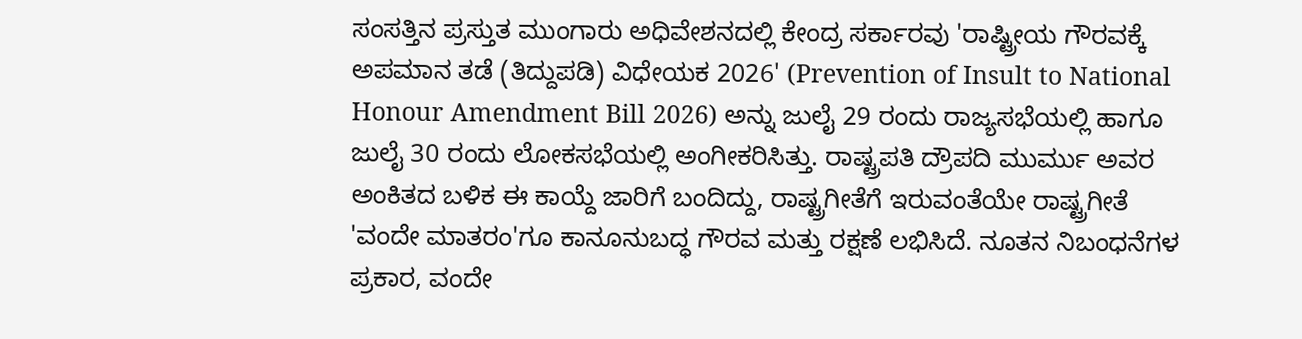ಸಂಸತ್ತಿನ ಪ್ರಸ್ತುತ ಮುಂಗಾರು ಅಧಿವೇಶನದಲ್ಲಿ ಕೇಂದ್ರ ಸರ್ಕಾರವು 'ರಾಷ್ಟ್ರೀಯ ಗೌರವಕ್ಕೆ ಅಪಮಾನ ತಡೆ (ತಿದ್ದುಪಡಿ) ವಿಧೇಯಕ 2026' (Prevention of Insult to National Honour Amendment Bill 2026) ಅನ್ನು ಜುಲೈ 29 ರಂದು ರಾಜ್ಯಸಭೆಯಲ್ಲಿ ಹಾಗೂ ಜುಲೈ 30 ರಂದು ಲೋಕಸಭೆಯಲ್ಲಿ ಅಂಗೀಕರಿಸಿತ್ತು. ರಾಷ್ಟ್ರಪತಿ ದ್ರೌಪದಿ ಮುರ್ಮು ಅವರ ಅಂಕಿತದ ಬಳಿಕ ಈ ಕಾಯ್ದೆ ಜಾರಿಗೆ ಬಂದಿದ್ದು, ರಾಷ್ಟ್ರಗೀತೆಗೆ ಇರುವಂತೆಯೇ ರಾಷ್ಟ್ರಗೀತೆ 'ವಂದೇ ಮಾತರಂ'ಗೂ ಕಾನೂನುಬದ್ಧ ಗೌರವ ಮತ್ತು ರಕ್ಷಣೆ ಲಭಿಸಿದೆ. ನೂತನ ನಿಬಂಧನೆಗಳ ಪ್ರಕಾರ, ವಂದೇ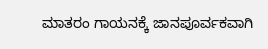ಮಾತರಂ ಗಾಯನಕ್ಕೆ ಜಾನಪೂರ್ವಕವಾಗಿ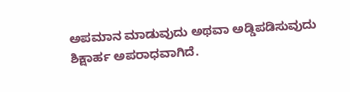ಅಪಮಾನ ಮಾಡುವುದು ಅಥವಾ ಅಡ್ಡಿಪಡಿಸುವುದು ಶಿಕ್ಷಾರ್ಹ ಅಪರಾಧವಾಗಿದೆ.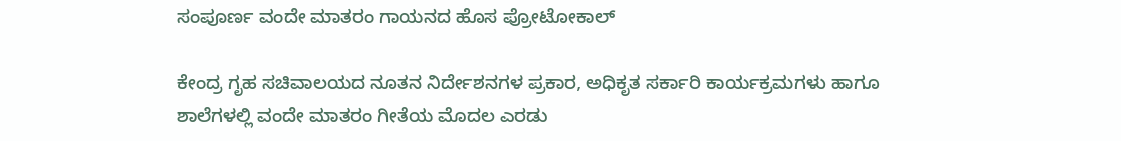ಸಂಪೂರ್ಣ ವಂದೇ ಮಾತರಂ ಗಾಯನದ ಹೊಸ ಪ್ರೋಟೋಕಾಲ್

ಕೇಂದ್ರ ಗೃಹ ಸಚಿವಾಲಯದ ನೂತನ ನಿರ್ದೇಶನಗಳ ಪ್ರಕಾರ, ಅಧಿಕೃತ ಸರ್ಕಾರಿ ಕಾರ್ಯಕ್ರಮಗಳು ಹಾಗೂ ಶಾಲೆಗಳಲ್ಲಿ ವಂದೇ ಮಾತರಂ ಗೀತೆಯ ಮೊದಲ ಎರಡು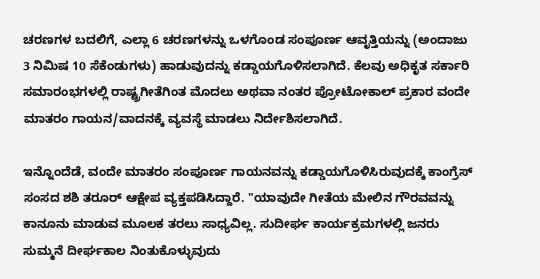ಚರಣಗಳ ಬದಲಿಗೆ, ಎಲ್ಲಾ 6 ಚರಣಗಳನ್ನು ಒಳಗೊಂಡ ಸಂಪೂರ್ಣ ಆವೃತ್ತಿಯನ್ನು (ಅಂದಾಜು 3 ನಿಮಿಷ 10 ಸೆಕೆಂಡುಗಳು) ಹಾಡುವುದನ್ನು ಕಡ್ಡಾಯಗೊಳಿಸಲಾಗಿದೆ. ಕೆಲವು ಅಧಿಕೃತ ಸರ್ಕಾರಿ ಸಮಾರಂಭಗಳಲ್ಲಿ ರಾಷ್ಟ್ರಗೀತೆಗಿಂತ ಮೊದಲು ಅಥವಾ ನಂತರ ಪ್ರೋಟೋಕಾಲ್ ಪ್ರಕಾರ ವಂದೇ ಮಾತರಂ ಗಾಯನ/ವಾದನಕ್ಕೆ ವ್ಯವಸ್ಥೆ ಮಾಡಲು ನಿರ್ದೇಶಿಸಲಾಗಿದೆ.

ಇನ್ನೊಂದೆಡೆ, ವಂದೇ ಮಾತರಂ ಸಂಪೂರ್ಣ ಗಾಯನವನ್ನು ಕಡ್ಡಾಯಗೊಳಿಸಿರುವುದಕ್ಕೆ ಕಾಂಗ್ರೆಸ್ ಸಂಸದ ಶಶಿ ತರೂರ್ ಆಕ್ಷೇಪ ವ್ಯಕ್ತಪಡಿಸಿದ್ದಾರೆ. "ಯಾವುದೇ ಗೀತೆಯ ಮೇಲಿನ ಗೌರವವನ್ನು ಕಾನೂನು ಮಾಡುವ ಮೂಲಕ ತರಲು ಸಾಧ್ಯವಿಲ್ಲ. ಸುದೀರ್ಘ ಕಾರ್ಯಕ್ರಮಗಳಲ್ಲಿ ಜನರು ಸುಮ್ಮನೆ ದೀರ್ಘಕಾಲ ನಿಂತುಕೊಳ್ಳುವುದು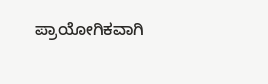ಪ್ರಾಯೋಗಿಕವಾಗಿ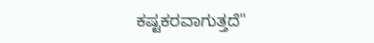ಕಷ್ಟಕರವಾಗುತ್ತದೆ"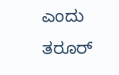ಎಂದು ತರೂರ್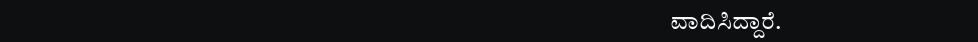ವಾದಿಸಿದ್ದಾರೆ.